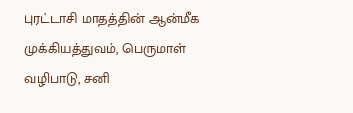புரட்டாசி மாதத்தின் ஆன்மீக முக்கியத்துவம், பெருமாள் வழிபாடு, சனி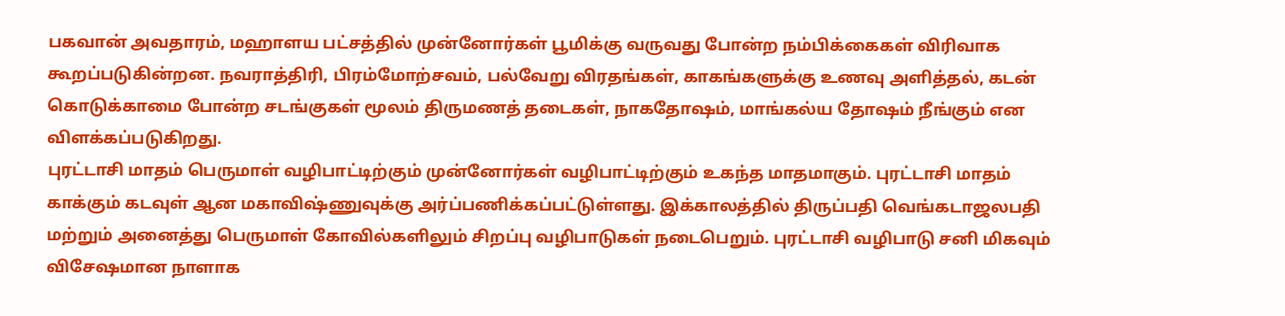பகவான் அவதாரம், மஹாளய பட்சத்தில் முன்னோர்கள் பூமிக்கு வருவது போன்ற நம்பிக்கைகள் விரிவாக கூறப்படுகின்றன. நவராத்திரி, பிரம்மோற்சவம், பல்வேறு விரதங்கள், காகங்களுக்கு உணவு அளித்தல், கடன் கொடுக்காமை போன்ற சடங்குகள் மூலம் திருமணத் தடைகள், நாகதோஷம், மாங்கல்ய தோஷம் நீங்கும் என விளக்கப்படுகிறது.
புரட்டாசி மாதம் பெருமாள் வழிபாட்டிற்கும் முன்னோர்கள் வழிபாட்டிற்கும் உகந்த மாதமாகும். புரட்டாசி மாதம் காக்கும் கடவுள் ஆன மகாவிஷ்ணுவுக்கு அர்ப்பணிக்கப்பட்டுள்ளது. இக்காலத்தில் திருப்பதி வெங்கடாஜலபதி மற்றும் அனைத்து பெருமாள் கோவில்களிலும் சிறப்பு வழிபாடுகள் நடைபெறும். புரட்டாசி வழிபாடு சனி மிகவும் விசேஷமான நாளாக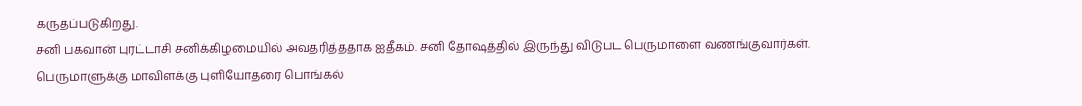கருதப்படுகிறது.
சனி பகவான் புரட்டாசி சனிக்கிழமையில் அவதரித்ததாக ஐதீகம். சனி தோஷத்தில் இருந்து விடுபட பெருமாளை வணங்குவார்கள்.
பெருமாளுக்கு மாவிளக்கு புளியோதரை பொங்கல்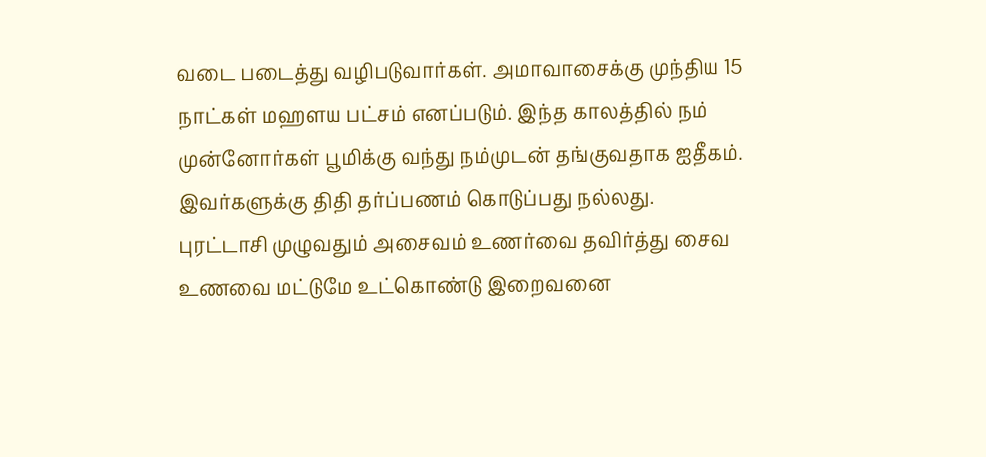வடை படைத்து வழிபடுவார்கள். அமாவாசைக்கு முந்திய 15 நாட்கள் மஹளய பட்சம் எனப்படும். இந்த காலத்தில் நம் முன்னோர்கள் பூமிக்கு வந்து நம்முடன் தங்குவதாக ஐதீகம். இவர்களுக்கு திதி தர்ப்பணம் கொடுப்பது நல்லது.
புரட்டாசி முழுவதும் அசைவம் உணர்வை தவிர்த்து சைவ உணவை மட்டுமே உட்கொண்டு இறைவனை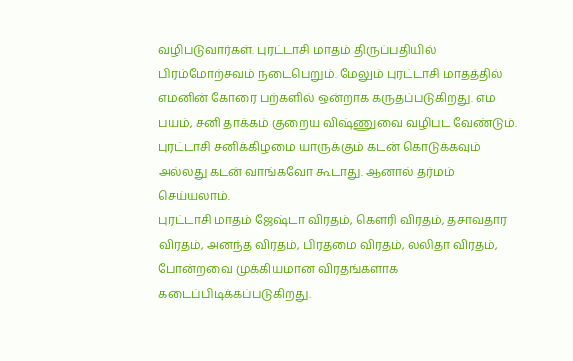வழிபடுவார்கள். புரட்டாசி மாதம் திருப்பதியில் பிரம்மோற்சவம் நடைபெறும். மேலும் புரட்டாசி மாதத்தில் எமனின் கோரை பற்களில் ஒன்றாக கருதப்படுகிறது. எம பயம், சனி தாக்கம் குறைய விஷ்ணுவை வழிபட வேண்டும். புரட்டாசி சனிக்கிழமை யாருக்கும் கடன் கொடுக்கவும் அல்லது கடன் வாங்கவோ கூடாது. ஆனால் தர்மம் செய்யலாம்.
புரட்டாசி மாதம் ஜேஷ்டா விரதம், கௌரி விரதம், தசாவதார விரதம், அனந்த விரதம், பிரதமை விரதம், லலிதா விரதம், போன்றவை முக்கியமான விரதங்களாக கடைப்பிடிக்கப்படுகிறது.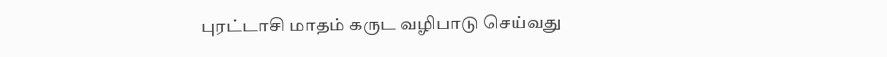புரட்டாசி மாதம் கருட வழிபாடு செய்வது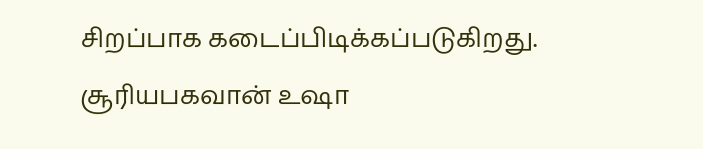சிறப்பாக கடைப்பிடிக்கப்படுகிறது. சூரியபகவான் உஷா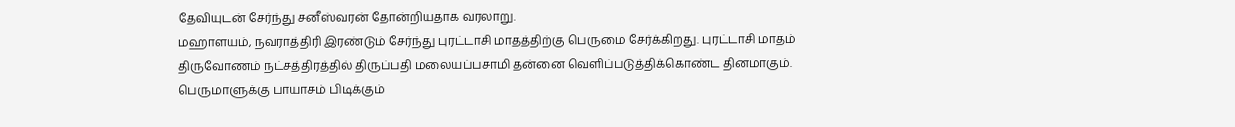தேவியுடன் சேர்ந்து சனீஸ்வரன் தோன்றியதாக வரலாறு.
மஹாளயம், நவராத்திரி இரண்டும் சேர்ந்து புரட்டாசி மாதத்திற்கு பெருமை சேர்க்கிறது. புரட்டாசி மாதம் திருவோணம் நட்சத்திரத்தில் திருப்பதி மலையப்பசாமி தன்னை வெளிப்படுத்திக்கொண்ட தினமாகும்.
பெருமாளுக்கு பாயாசம் பிடிக்கும்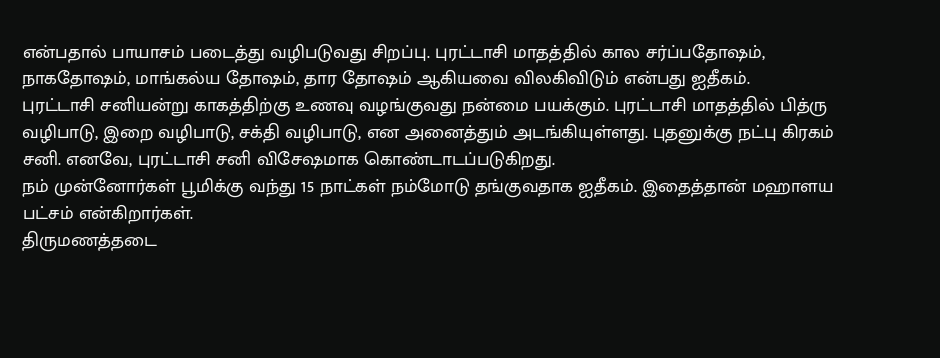என்பதால் பாயாசம் படைத்து வழிபடுவது சிறப்பு. புரட்டாசி மாதத்தில் கால சர்ப்பதோஷம், நாகதோஷம், மாங்கல்ய தோஷம், தார தோஷம் ஆகியவை விலகிவிடும் என்பது ஐதீகம்.
புரட்டாசி சனியன்று காகத்திற்கு உணவு வழங்குவது நன்மை பயக்கும். புரட்டாசி மாதத்தில் பித்ரு வழிபாடு, இறை வழிபாடு, சக்தி வழிபாடு, என அனைத்தும் அடங்கியுள்ளது. புதனுக்கு நட்பு கிரகம் சனி. எனவே, புரட்டாசி சனி விசேஷமாக கொண்டாடப்படுகிறது.
நம் முன்னோர்கள் பூமிக்கு வந்து 15 நாட்கள் நம்மோடு தங்குவதாக ஐதீகம். இதைத்தான் மஹாளய பட்சம் என்கிறார்கள்.
திருமணத்தடை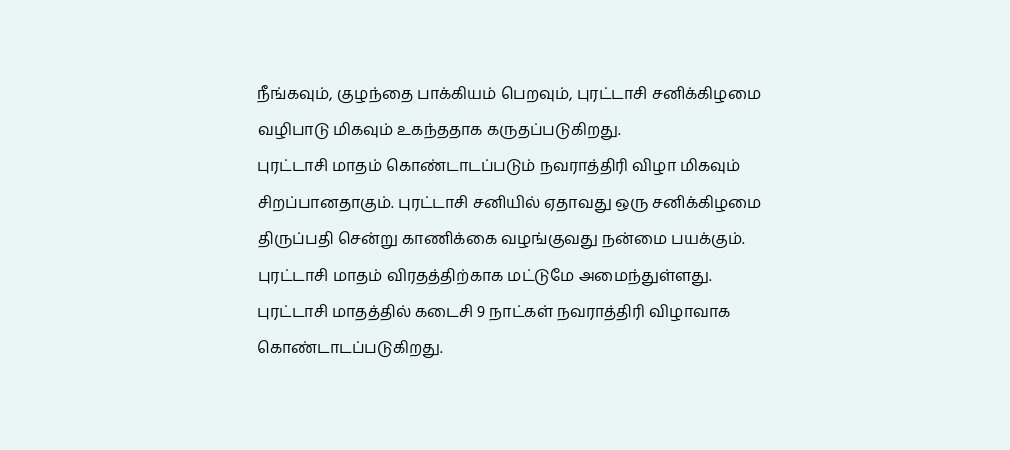நீங்கவும், குழந்தை பாக்கியம் பெறவும், புரட்டாசி சனிக்கிழமை வழிபாடு மிகவும் உகந்ததாக கருதப்படுகிறது.
புரட்டாசி மாதம் கொண்டாடப்படும் நவராத்திரி விழா மிகவும் சிறப்பானதாகும். புரட்டாசி சனியில் ஏதாவது ஒரு சனிக்கிழமை திருப்பதி சென்று காணிக்கை வழங்குவது நன்மை பயக்கும். புரட்டாசி மாதம் விரதத்திற்காக மட்டுமே அமைந்துள்ளது.
புரட்டாசி மாதத்தில் கடைசி 9 நாட்கள் நவராத்திரி விழாவாக கொண்டாடப்படுகிறது.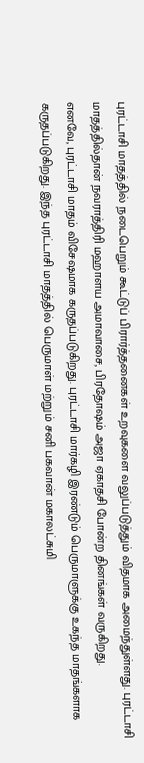புரட்டாசி மாதத்தில் நடைபெறும் கூட்டுப் பிரார்த்தனைகள் உறவுகளை வலுப்படுத்தும் விதமாக அமைந்துள்ளது. புரட்டாசி மாதத்தில்தான் நவராத்திரி மஹாளய அமாவாசை, பிரதோஷம் அஜா ஏகாதசி போன்ற தினங்கள் வருகிறது.
எனவே, புரட்டாசி மாதம் விசேஷமாக கருதப்படுகிறது. புரட்டாசி மார்கழி இரண்டும் பெருமாளுக்கு உகந்த மாதங்களாக கருதப்படுகிறது. இந்த புரட்டாசி மாதத்தில் பெருமாள் மற்றும் சனி பகவான் மகாலட்சுமி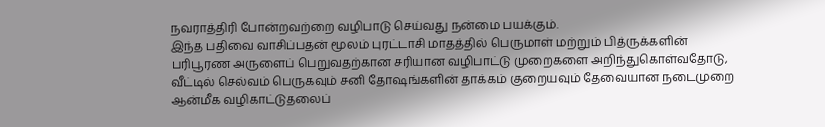நவராத்திரி போன்றவற்றை வழிபாடு செய்வது நன்மை பயக்கும்.
இந்த பதிவை வாசிப்பதன் மூலம் புரட்டாசி மாதத்தில் பெருமாள் மற்றும் பித்ருக்களின் பரிபூரண அருளைப் பெறுவதற்கான சரியான வழிபாட்டு முறைகளை அறிந்துகொள்வதோடு, வீட்டில் செல்வம் பெருகவும் சனி தோஷங்களின் தாக்கம் குறையவும் தேவையான நடைமுறை ஆன்மீக வழிகாட்டுதலைப்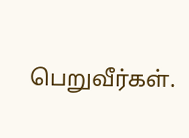பெறுவீர்கள்.